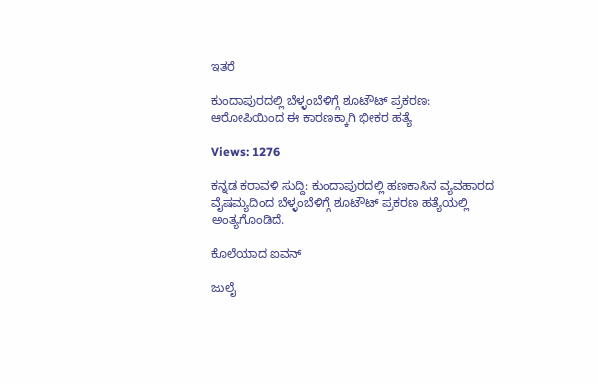ಇತರೆ

ಕುಂದಾಪುರದಲ್ಲಿ ಬೆಳ್ಳಂಬೆಳಿಗ್ಗೆ ಶೂಟೌಟ್ ಪ್ರಕರಣ: ಆರೋಪಿಯಿಂದ ಈ ಕಾರಣಕ್ಕಾಗಿ ಭೀಕರ ಹತ್ಯೆ

Views: 1276

ಕನ್ನಡ ಕರಾವಳಿ ಸುದ್ದಿ: ಕುಂದಾಪುರದಲ್ಲಿ ಹಣಕಾಸಿನ ವ್ಯವಹಾರದ ವೈಷಮ್ಯದಿಂದ ಬೆಳ್ಳಂಬೆಳಿಗ್ಗೆ ಶೂಟೌಟ್ ಪ್ರಕರಣ ಹತ್ಯೆಯಲ್ಲಿ ಅಂತ್ಯಗೊಂಡಿದೆ.

ಕೊಲೆಯಾದ ಐವನ್

ಜುಲೈ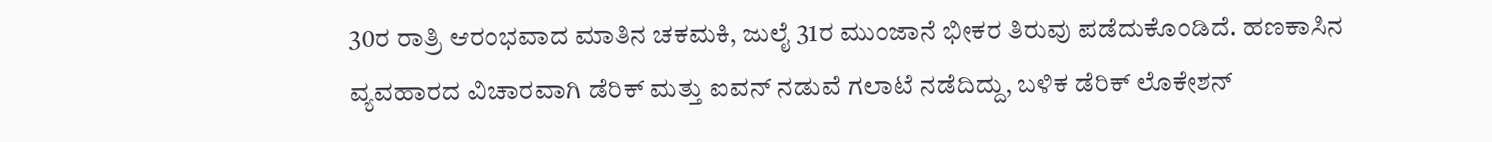30ರ ರಾತ್ರಿ ಆರಂಭವಾದ ಮಾತಿನ ಚಕಮಕಿ, ಜುಲೈ 31ರ ಮುಂಜಾನೆ ಭೀಕರ ತಿರುವು ಪಡೆದುಕೊಂಡಿದೆ. ಹಣಕಾಸಿನ ವ್ಯವಹಾರದ ವಿಚಾರವಾಗಿ ಡೆರಿಕ್ ಮತ್ತು ಐವನ್ ನಡುವೆ ಗಲಾಟೆ ನಡೆದಿದ್ದು, ಬಳಿಕ ಡೆರಿಕ್ ಲೊಕೇಶನ್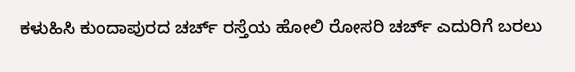ಕಳುಹಿಸಿ ಕುಂದಾಪುರದ ಚರ್ಚ್ ರಸ್ತೆಯ ಹೋಲಿ ರೋಸರಿ ಚರ್ಚ್ ಎದುರಿಗೆ ಬರಲು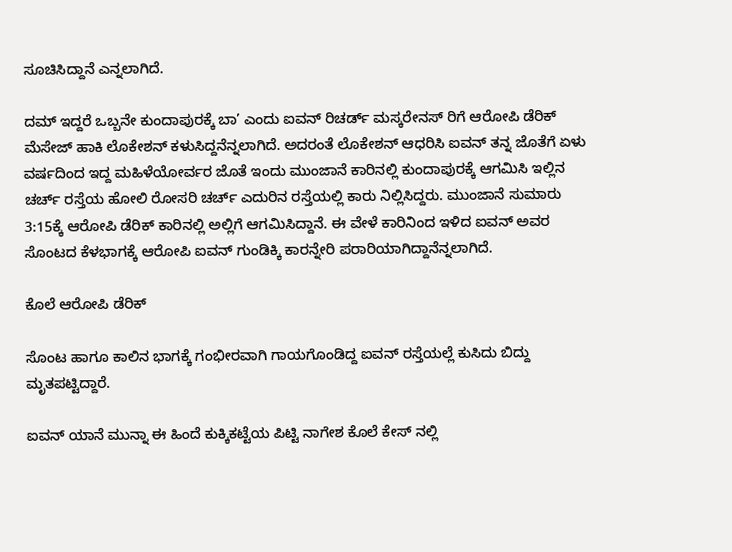ಸೂಚಿಸಿದ್ದಾನೆ ಎನ್ನಲಾಗಿದೆ.

ದಮ್ ಇದ್ದರೆ ಒಬ್ಬನೇ ಕುಂದಾಪುರಕ್ಕೆ ಬಾ’ ಎಂದು ಐವನ್ ರಿಚರ್ಡ್ ಮಸ್ಕರೇನಸ್ ರಿಗೆ ಆರೋಪಿ ಡೆರಿಕ್ ಮೆಸೇಜ್ ಹಾಕಿ ಲೊಕೇಶನ್ ಕಳುಸಿದ್ದನೆನ್ನಲಾಗಿದೆ. ಅದರಂತೆ ಲೊಕೇಶನ್ ಆಧರಿಸಿ ಐವನ್ ತನ್ನ ಜೊತೆಗೆ ಏಳು ವರ್ಷದಿಂದ ಇದ್ದ ಮಹಿಳೆಯೋರ್ವರ ಜೊತೆ ಇಂದು ಮುಂಜಾನೆ ಕಾರಿನಲ್ಲಿ ಕುಂದಾಪುರಕ್ಕೆ ಆಗಮಿಸಿ ಇಲ್ಲಿನ ಚರ್ಚ್ ರಸ್ತೆಯ ಹೋಲಿ ರೋಸರಿ ಚರ್ಚ್ ಎದುರಿನ ರಸ್ತೆಯಲ್ಲಿ ಕಾರು ನಿಲ್ಲಿಸಿದ್ದರು. ಮುಂಜಾನೆ ಸುಮಾರು 3:15ಕ್ಕೆ ಆರೋಪಿ ಡೆರಿಕ್ ಕಾರಿನಲ್ಲಿ ಅಲ್ಲಿಗೆ ಆಗಮಿಸಿದ್ದಾನೆ. ಈ ವೇಳೆ ಕಾರಿನಿಂದ ಇಳಿದ ಐವನ್ ಅವರ ಸೊಂಟದ ಕೆಳಭಾಗಕ್ಕೆ ಆರೋಪಿ ಐವನ್ ಗುಂಡಿಕ್ಕಿ ಕಾರನ್ನೇರಿ ಪರಾರಿಯಾಗಿದ್ದಾನೆನ್ನಲಾಗಿದೆ.

ಕೊಲೆ ಆರೋಪಿ ಡೆರಿಕ್

ಸೊಂಟ ಹಾಗೂ ಕಾಲಿನ ಭಾಗಕ್ಕೆ ಗಂಭೀರವಾಗಿ ಗಾಯಗೊಂಡಿದ್ದ ಐವನ್ ರಸ್ತೆಯಲ್ಲೆ ಕುಸಿದು ಬಿದ್ದು ಮೃತಪಟ್ಟಿದ್ದಾರೆ.

ಐವನ್ ಯಾನೆ ಮುನ್ನಾ ಈ ಹಿಂದೆ ಕುಕ್ಕಿಕಟ್ಟೆಯ ಪಿಟ್ಟಿ ನಾಗೇಶ ಕೊಲೆ ಕೇಸ್ ನಲ್ಲಿ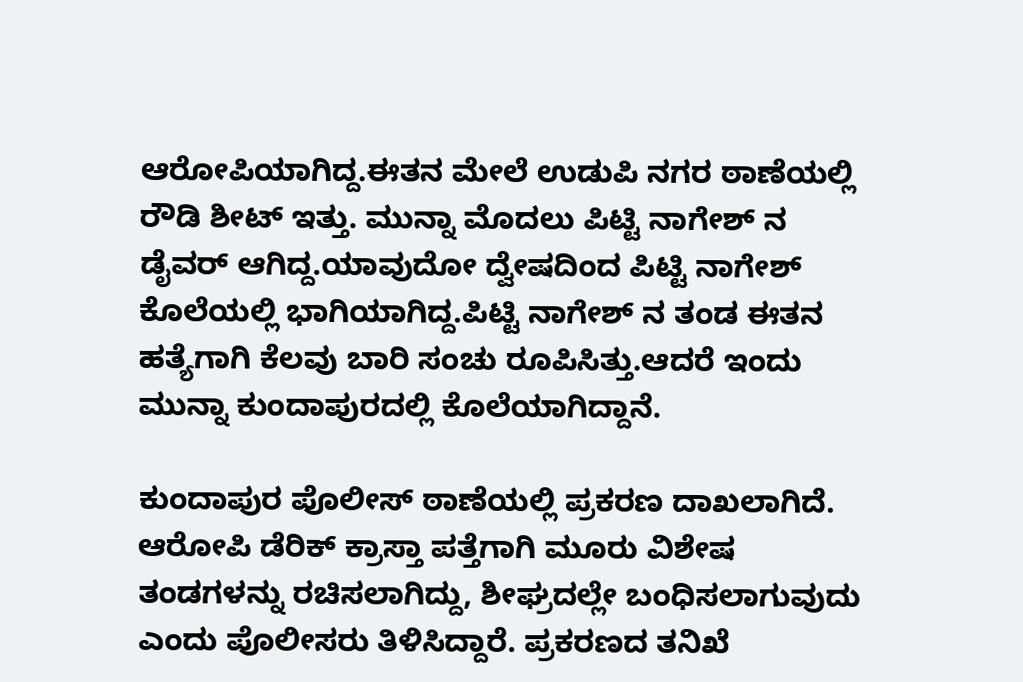ಆರೋಪಿಯಾಗಿದ್ದ.ಈತನ ಮೇಲೆ ಉಡುಪಿ ನಗರ ಠಾಣೆಯಲ್ಲಿ ರೌಡಿ ಶೀಟ್ ಇತ್ತು. ಮುನ್ನಾ ಮೊದಲು ಪಿಟ್ಟಿ ನಾಗೇಶ್ ನ ಡೈವರ್ ಆಗಿದ್ದ.ಯಾವುದೋ ದ್ವೇಷದಿಂದ ಪಿಟ್ಟಿ ನಾಗೇಶ್ ಕೊಲೆಯಲ್ಲಿ ಭಾಗಿಯಾಗಿದ್ದ.ಪಿಟ್ಟಿ ನಾಗೇಶ್ ನ ತಂಡ ಈತನ ಹತ್ಯೆಗಾಗಿ ಕೆಲವು ಬಾರಿ ಸಂಚು ರೂಪಿಸಿತ್ತು.ಆದರೆ ಇಂದು ಮುನ್ನಾ ಕುಂದಾಪುರದಲ್ಲಿ ಕೊಲೆಯಾಗಿದ್ದಾನೆ.

ಕುಂದಾಪುರ ಪೊಲೀಸ್ ಠಾಣೆಯಲ್ಲಿ ಪ್ರಕರಣ ದಾಖಲಾಗಿದೆ. ಆರೋಪಿ ಡೆರಿಕ್ ಕ್ರಾಸ್ತಾ ಪತ್ತೆಗಾಗಿ ಮೂರು ವಿಶೇಷ ತಂಡಗಳನ್ನು ರಚಿಸಲಾಗಿದ್ದು, ಶೀಘ್ರದಲ್ಲೇ ಬಂಧಿಸಲಾಗುವುದು ಎಂದು ಪೊಲೀಸರು ತಿಳಿಸಿದ್ದಾರೆ. ಪ್ರಕರಣದ ತನಿಖೆ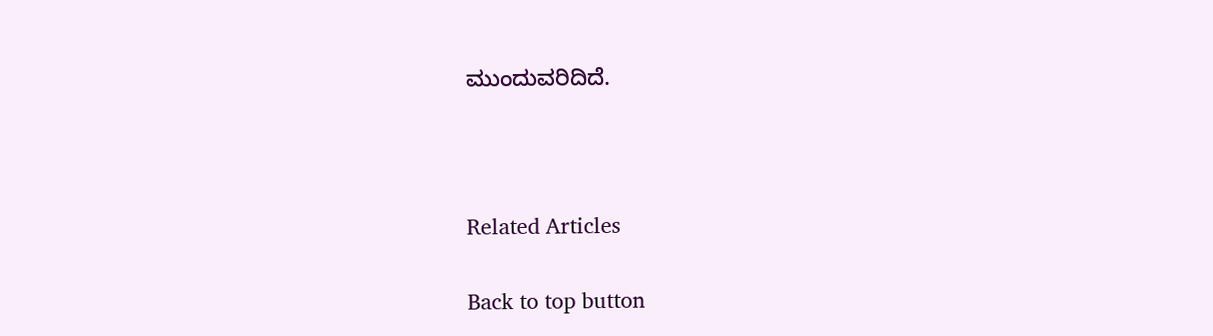ಮುಂದುವರಿದಿದೆ.



Related Articles

Back to top button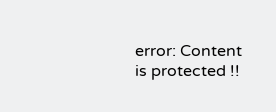error: Content is protected !!